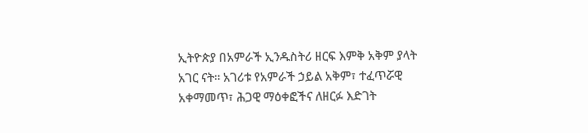ኢትዮጵያ በአምራች ኢንዱስትሪ ዘርፍ እምቅ አቅም ያላት አገር ናት። አገሪቱ የአምራች ኃይል አቅም፣ ተፈጥሯዊ አቀማመጥ፣ ሕጋዊ ማዕቀፎችና ለዘርፉ እድገት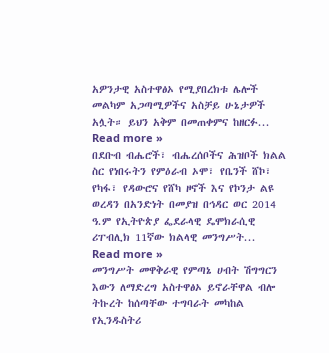አዎንታዊ አስተዋፅኦ የሚያበረክቱ ሌሎች መልካም አጋጣሚዎችና አስቻይ ሁኔታዎች አሏት። ይህን አቅም በመጠቀምና ከዘርፉ... Read more »
በደቡብ ብሔሮች፣ ብሔረሰቦችና ሕዝቦች ክልል ስር የነበሩትን የምዕራብ ኦሞ፣ የቤንች ሸኮ፣ የካፋ፣ የዳውሮና የሸካ ዞኖች እና የኮንታ ልዩ ወረዳን በአንድነት በመያዝ በኅዳር ወር 2014 ዓ.ም የኢትዮጵያ ፌደራላዊ ዴሞክራሲዊ ሪፐብሊክ 11ኛው ክልላዊ መንግሥት... Read more »
መንግሥት መዋቅራዊ የምጣኔ ሀብት ሽግግርን እውን ለማድረግ አስተዋፅኦ ይኖራቸዋል ብሎ ትኩረት ከሰጣቸው ተግባራት መካከል የኢንዱስትሪ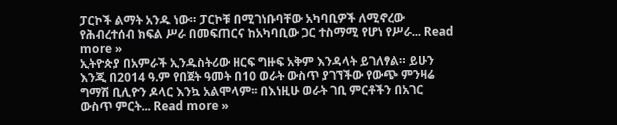ፓርኮች ልማት አንዱ ነው። ፓርኮቹ በሚገነቡባቸው አካባቢዎች ለሚኖረው የሕብረተሰብ ክፍል ሥራ በመፍጠርና ከአካባቢው ጋር ተስማሚ የሆነ የሥራ... Read more »
ኢትዮጵያ በአምራች ኢንዱስትሪው ዘርፍ ግዙፍ አቅም እንዳላት ይገለፃል። ይሁን እንጂ በ2014 ዓ.ም የበጀት ዓመት በ10 ወራት ውስጥ ያገኘችው የውጭ ምንዛሬ ግማሽ ቢሊዮን ዶላር እንኳ አልሞላም፡፡ በእነዚሁ ወራት ገቢ ምርቶችን በአገር ውስጥ ምርት... Read more »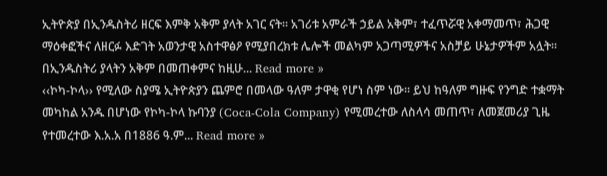ኢትዮጵያ በኢንዱስትሪ ዘርፍ እምቅ አቅም ያላት አገር ናት። አገሪቱ አምራች ኃይል አቅም፣ ተፈጥሯዊ አቀማመጥ፣ ሕጋዊ ማዕቀፎችና ለዘርፉ እድገት አወንታዊ አስተዋፅዖ የሚያበረክቱ ሌሎች መልካም አጋጣሚዎችና አስቻይ ሁኔታዎችም አሏት። በኢንዱስትሪ ያላትን አቅም በመጠቀምና ከዚሁ... Read more »
‹‹ኮካ-ኮላ›› የሚለው ስያሜ ኢትዮጵያን ጨምሮ በመላው ዓለም ታዋቂ የሆነ ስም ነው። ይህ ከዓለም ግዙፍ የንግድ ተቋማት መካከል አንዱ በሆነው የኮካ-ኮላ ኩባንያ (Coca-Cola Company) የሚመረተው ለስላሳ መጠጥ፣ ለመጀመሪያ ጊዜ የተመረተው እ.አ.አ በ1886 ዓ.ም... Read more »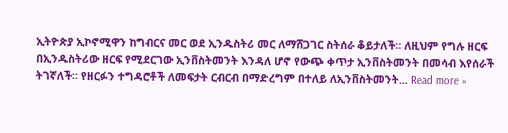ኢትዮጵያ ኢኮኖሚዋን ከግብርና መር ወደ ኢንዱስትሪ መር ለማሸጋገር ስትሰራ ቆይታለች። ለዚህም የግሉ ዘርፍ በኢንዱስትሪው ዘርፍ የሚደርገው ኢንቨስትመንት እንዳለ ሆኖ የውጭ ቀጥታ ኢንቨስትመንት በመሳብ እየሰራች ትገኛለች። የዘርፉን ተግዳሮቶች ለመፍታት ርብርብ በማድረግም በተለይ ለኢንቨስትመንት... Read more »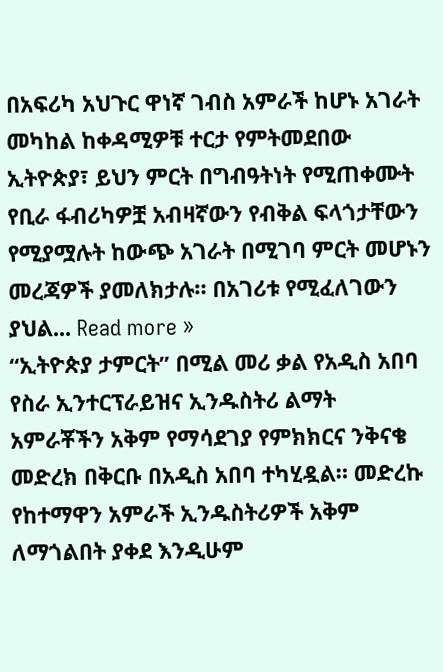በአፍሪካ አህጉር ዋነኛ ገብስ አምራች ከሆኑ አገራት መካከል ከቀዳሚዎቹ ተርታ የምትመደበው ኢትዮጵያ፣ ይህን ምርት በግብዓትነት የሚጠቀሙት የቢራ ፋብሪካዎቿ አብዛኛውን የብቅል ፍላጎታቸውን የሚያሟሉት ከውጭ አገራት በሚገባ ምርት መሆኑን መረጃዎች ያመለክታሉ። በአገሪቱ የሚፈለገውን ያህል... Read more »
“ኢትዮጵያ ታምርት” በሚል መሪ ቃል የአዲስ አበባ የስራ ኢንተርፕራይዝና ኢንዱስትሪ ልማት አምራቾችን አቅም የማሳደገያ የምክክርና ንቅናቄ መድረክ በቅርቡ በአዲስ አበባ ተካሂዷል። መድረኩ የከተማዋን አምራች ኢንዱስትሪዎች አቅም ለማጎልበት ያቀደ እንዲሁም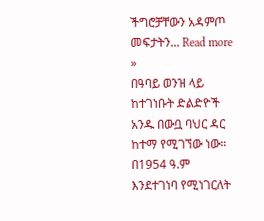ችግሮቻቸውን አዳምጦ መፍታትን... Read more »
በዓባይ ወንዝ ላይ ከተገነቡት ድልድዮች አንዱ በውቧ ባህር ዳር ከተማ የሚገኘው ነው። በ1954 ዓ.ም እንደተገነባ የሚነገርለት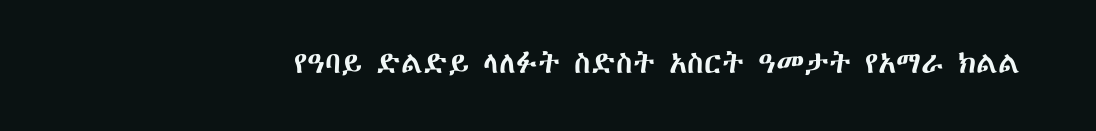የዓባይ ድልድይ ላለፉት ስድስት አስርት ዓመታት የአማራ ክልል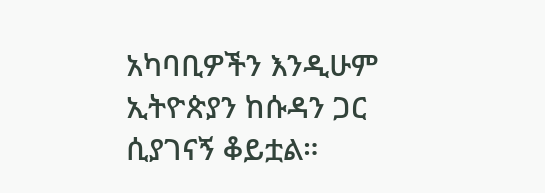አካባቢዎችን እንዲሁም ኢትዮጵያን ከሱዳን ጋር ሲያገናኝ ቆይቷል።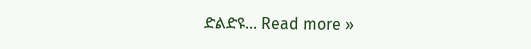ድልድዩ... Read more »